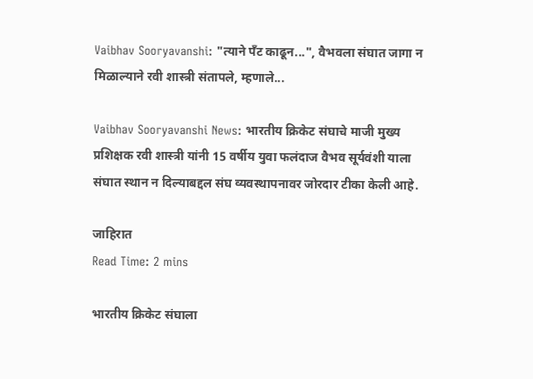Vaibhav Sooryavanshi: "त्याने पँट काढून...", वैभवला संघात जागा न मिळाल्याने रवी शास्त्री संतापले, म्हणाले...

Vaibhav Sooryavanshi News: भारतीय क्रिकेट संघाचे माजी मुख्य प्रशिक्षक रवी शास्त्री यांनी 15 वर्षीय युवा फलंदाज वैभव सूर्यवंशी याला संघात स्थान न दिल्याबद्दल संघ व्यवस्थापनावर जोरदार टीका केली आहे.

जाहिरात
Read Time: 2 mins

भारतीय क्रिकेट संघाला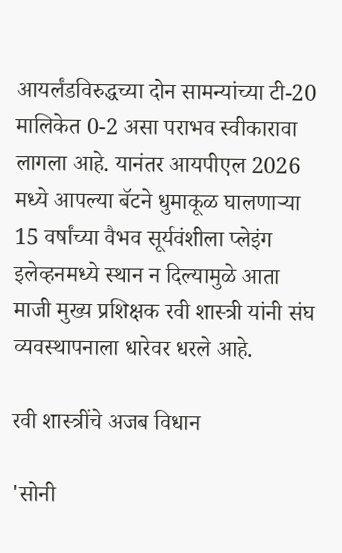आयर्लंडविरुद्धच्या दोन सामन्यांच्या टी-20 मालिकेत 0-2 असा पराभव स्वीकारावा लागला आहे. यानंतर आयपीएल 2026 मध्ये आपल्या बॅटने धुमाकूळ घालणाऱ्या 15 वर्षांच्या वैभव सूर्यवंशीला प्लेइंग इलेव्हनमध्ये स्थान न दिल्यामुळे आता माजी मुख्य प्रशिक्षक रवी शास्त्री यांनी संघ व्यवस्थापनाला धारेवर धरले आहे.

रवी शास्त्रींचे अजब विधान

'सोनी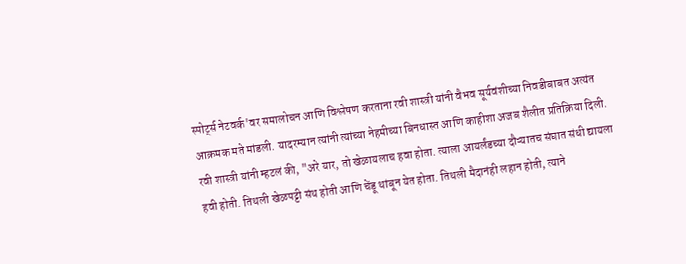स्पोर्ट्स नेटवर्क'वर समालोचन आणि विश्लेषण करताना रवी शास्त्री यांनी वैभव सूर्यवंशीच्या निवडीबाबत अत्यंत आक्रमक मते मांडली. यादरम्यान त्यांनी त्यांच्या नेहमीच्या बिनधास्त आणि काहीशा अजब शैलीत प्रतिक्रिया दिली. रवी शास्त्री यांनी म्हटलं की, "अरे यार, तो खेळायलाच हवा होता. त्याला आयर्लंडच्या दौऱ्यातच संघात संधी द्यायला हवी होती. तिथली खेळपट्टी संथ होती आणि चेंडू थांबून येत होता. तिथली मैदानंही लहान होती, त्याने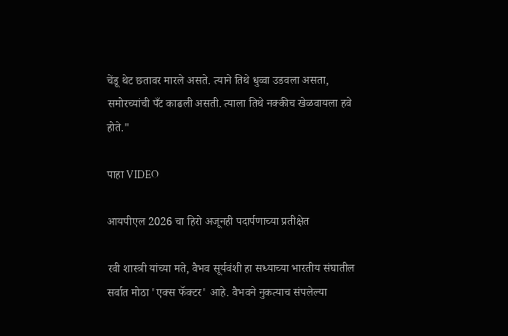चेंडू थेट छतावर मारले असते. त्याने तिथे धुव्वा उडवला असता, समोरच्यांची पँट काढली असती. त्याला तिथे नक्कीच खेळवायला हवे होते."

पाहा VIDEO

आयपीएल 2026 चा हिरो अजूनही पदार्पणाच्या प्रतीक्षेत

रवी शास्त्री यांच्या मते, वैभव सूर्यवंशी हा सध्याच्या भारतीय संघातील सर्वात मोठा 'एक्स फॅक्टर' आहे. वैभवने नुकत्याच संपलेल्या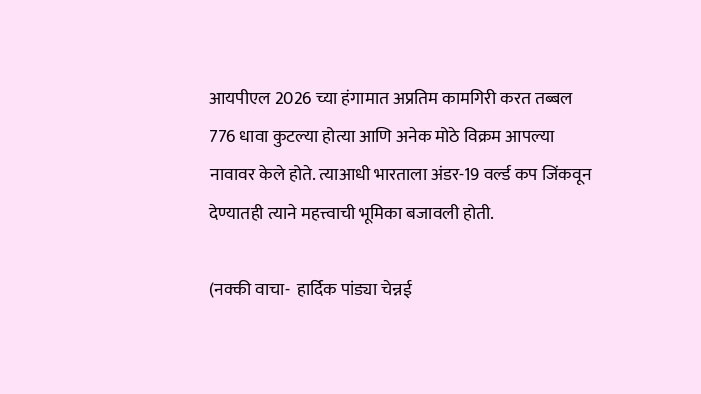आयपीएल 2026 च्या हंगामात अप्रतिम कामगिरी करत तब्बल 776 धावा कुटल्या होत्या आणि अनेक मोठे विक्रम आपल्या नावावर केले होते. त्याआधी भारताला अंडर-19 वर्ल्ड कप जिंकवून देण्यातही त्याने महत्त्वाची भूमिका बजावली होती.

(नक्की वाचा-  हार्दिक पांड्या चेन्नई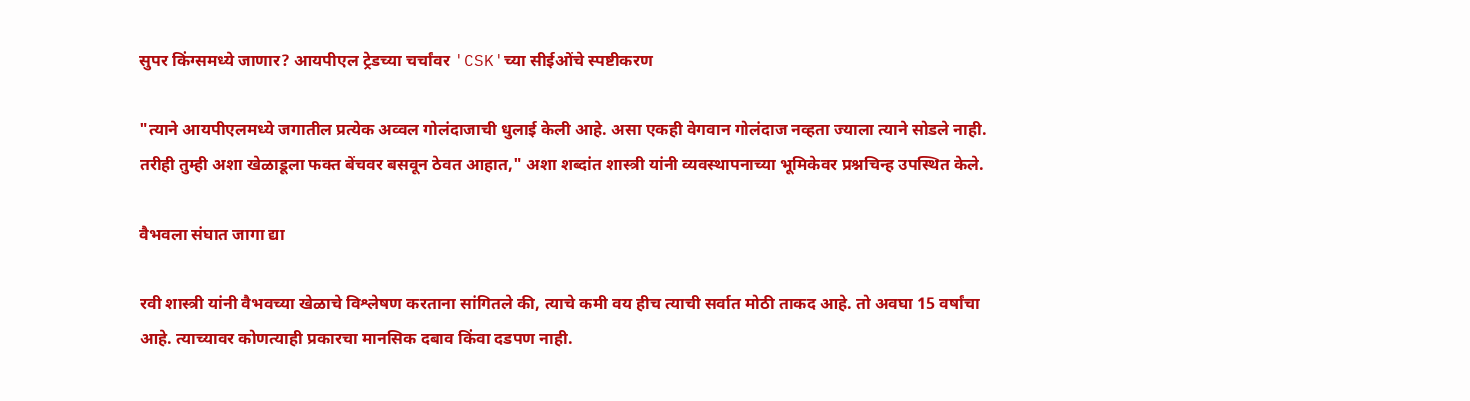सुपर किंग्समध्ये जाणार? आयपीएल ट्रेडच्या चर्चांवर 'CSK'च्या सीईओंचे स्पष्टीकरण

"त्याने आयपीएलमध्ये जगातील प्रत्येक अव्वल गोलंदाजाची धुलाई केली आहे. असा एकही वेगवान गोलंदाज नव्हता ज्याला त्याने सोडले नाही. तरीही तुम्ही अशा खेळाडूला फक्त बेंचवर बसवून ठेवत आहात," अशा शब्दांत शास्त्री यांनी व्यवस्थापनाच्या भूमिकेवर प्रश्नचिन्ह उपस्थित केले.

वैभवला संघात जागा द्या

रवी शास्त्री यांनी वैभवच्या खेळाचे विश्लेषण करताना सांगितले की, त्याचे कमी वय हीच त्याची सर्वात मोठी ताकद आहे. तो अवघा 15 वर्षांचा आहे. त्याच्यावर कोणत्याही प्रकारचा मानसिक दबाव किंवा दडपण नाही.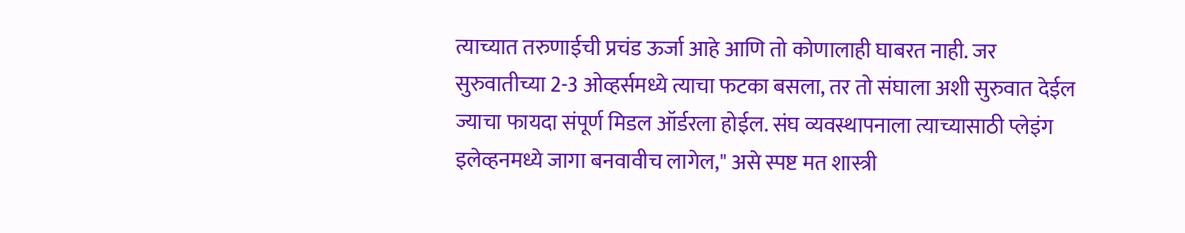त्याच्यात तरुणाईची प्रचंड ऊर्जा आहे आणि तो कोणालाही घाबरत नाही. जर सुरुवातीच्या 2-3 ओव्हर्समध्ये त्याचा फटका बसला, तर तो संघाला अशी सुरुवात देईल ज्याचा फायदा संपूर्ण मिडल ऑर्डरला होईल. संघ व्यवस्थापनाला त्याच्यासाठी प्लेइंग इलेव्हनमध्ये जागा बनवावीच लागेल," असे स्पष्ट मत शास्त्री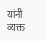यांनी व्यक्त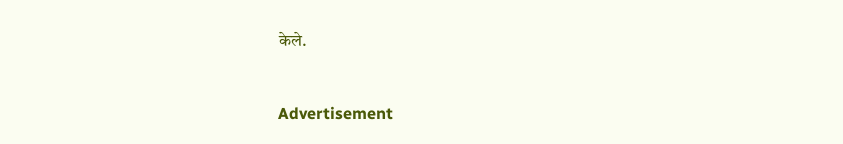केले.


Advertisement